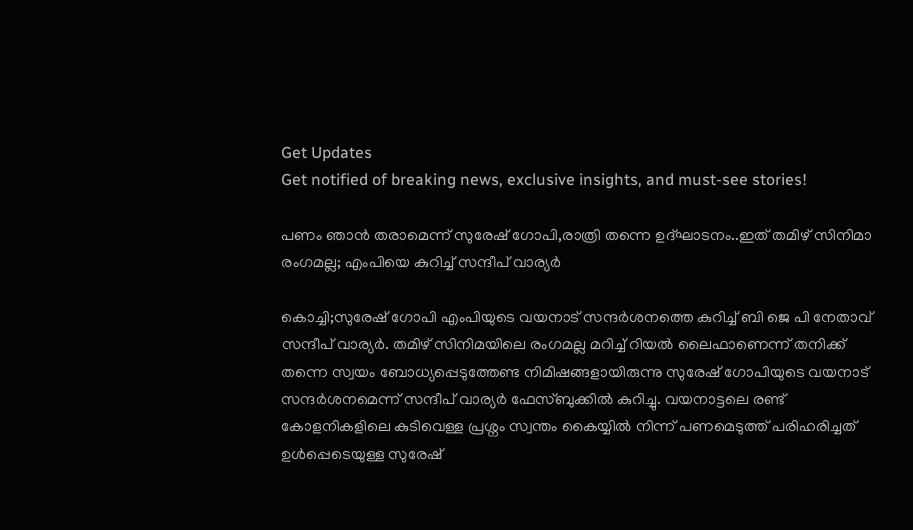Get Updates
Get notified of breaking news, exclusive insights, and must-see stories!

പണം ഞാൻ തരാമെന്ന് സുരേഷ് ഗോപി,രാത്രി തന്നെ ഉദ്ഘാടനം..ഇത് തമിഴ് സിനിമാ രംഗമല്ല; എംപിയെ കുറിച്ച് സന്ദീപ് വാര്യർ

കൊച്ചി;സുരേഷ് ഗോപി എംപിയുടെ വയനാട് സന്ദർശനത്തെ കുറിച്ച് ബി ജെ പി നേതാവ് സന്ദീപ് വാര്യർ. തമിഴ് സിനിമയിലെ രംഗമല്ല മറിച്ച് റിയൽ ലൈഫാണെന്ന് തനിക്ക് തന്നെ സ്വയം ബോധ്യപ്പെടുത്തേണ്ട നിമിഷങ്ങളായിരുന്നു സുരേഷ് ഗോപിയുടെ വയനാട് സന്ദർശനമെന്ന് സന്ദീപ് വാര്യർ ഫേസ്ബുക്കിൽ കുറിച്ചു. വയനാട്ടലെ രണ്ട് കോളനികളിലെ കുടിവെള്ള പ്രശ്നം സ്വന്തം കൈയ്യിൽ നിന്ന് പണമെടുത്ത് പരിഹരിച്ചത് ഉൾപ്പെടെയുള്ള സുരേഷ്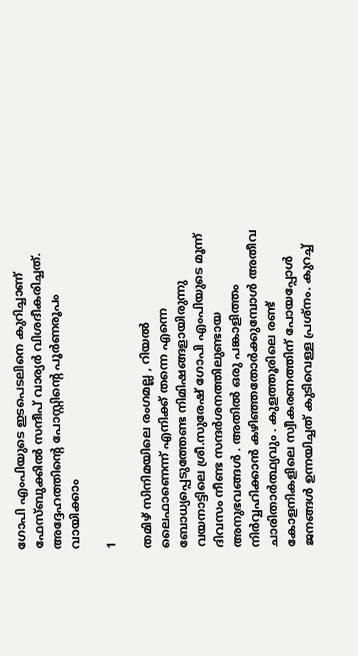ഗോപി എംപിയുടെ ഇടപെടലിനെ കുറിച്ചാണ് ഫേസ്ബുക്കിൽ സന്ദീപ് വാര്യർ വിശദീകരിച്ചത്. അദ്ദേഹത്തിന്റെ പോസ്റ്റിന്റെ പൂർണരൂപം വായിക്കാം

1

തമിഴ് സിനിമയിലെ രംഗമല്ല , റിയൽ ലൈഫാണെന്ന് എനിക്ക് തന്നെ എന്നെ ബോധ്യപ്പെടുത്തേണ്ട നിമിഷങ്ങളായിരുന്നു വയനാട്ടിലെ ശ്രീ.സുരേഷ് ഗോപി എംപിയുടെ മൂന്ന് ദിവസം നീണ്ട സന്ദർശനത്തിലുണ്ടായ അനുഭവങ്ങൾ . അതിൽ ഒരു പങ്കാളിത്തം നിർവ്വഹിക്കാൻ കഴിഞ്ഞതോർക്കുമ്പോൾ അതീവ ചാരിതാർത്ഥ്യവും . കുളത്തൂരിലെ രണ്ട് കോളനികളിലെ സ്വീകരണത്തിന് പോയപ്പോൾ ജനങ്ങൾ ഉന്നയിച്ചത് കുടിവെള്ള പ്രശ്നം. കുറച്ച്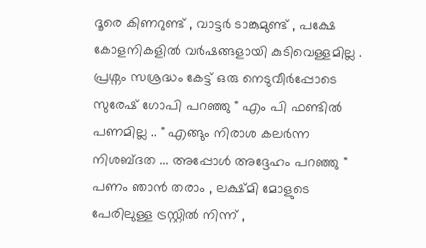ദൂരെ കിണറുണ്ട് , വാട്ടർ ടാങ്കുമുണ്ട് , പക്ഷേ കോളനികളിൽ വർഷങ്ങളായി കുടിവെള്ളമില്ല . പ്രശ്നം സശ്രദ്ധം കേട്ട് ഒരു നെടുവീർപ്പോടെ സുരേഷ് ഗോപി പറഞ്ഞു " എം പി ഫണ്ടിൽ പണമില്ല .. " എങ്ങും നിരാശ കലർന്ന നിശബ്ദത ... അപ്പോൾ അദ്ദേഹം പറഞ്ഞു " പണം ഞാൻ തരാം , ലക്ഷ്മി മോളുടെ പേരിലുള്ള ട്രസ്റ്റിൽ നിന്ന് ,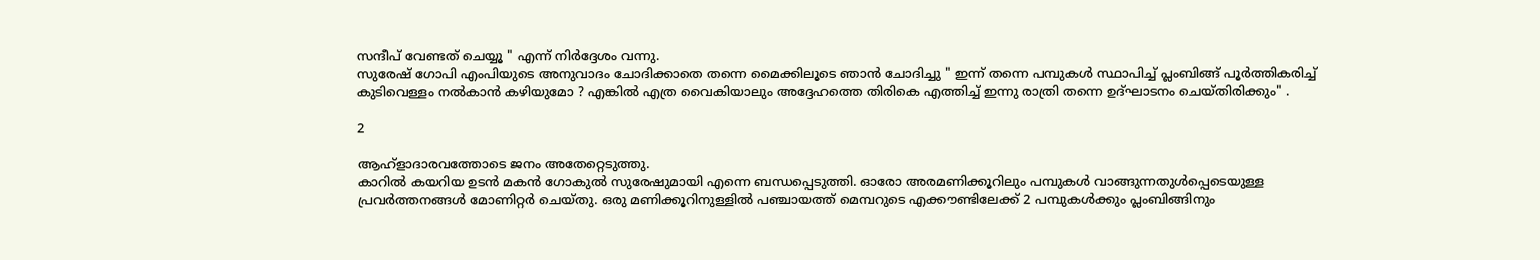സന്ദീപ് വേണ്ടത് ചെയ്യൂ " എന്ന് നിർദ്ദേശം വന്നു.
സുരേഷ് ഗോപി എംപിയുടെ അനുവാദം ചോദിക്കാതെ തന്നെ മൈക്കിലൂടെ ഞാൻ ചോദിച്ചു " ഇന്ന് തന്നെ പമ്പുകൾ സ്ഥാപിച്ച് പ്ലംബിങ്ങ് പൂർത്തികരിച്ച് കുടിവെള്ളം നൽകാൻ കഴിയുമോ ? എങ്കിൽ എത്ര വൈകിയാലും അദ്ദേഹത്തെ തിരികെ എത്തിച്ച് ഇന്നു രാത്രി തന്നെ ഉദ്ഘാടനം ചെയ്തിരിക്കും" .

2

ആഹ്ളാദാരവത്തോടെ ജനം അതേറ്റെടുത്തു.
കാറിൽ കയറിയ ഉടൻ മകൻ ഗോകുൽ സുരേഷുമായി എന്നെ ബന്ധപ്പെടുത്തി. ഓരോ അരമണിക്കൂറിലും പമ്പുകൾ വാങ്ങുന്നതുൾപ്പെടെയുള്ള പ്രവർത്തനങ്ങൾ മോണിറ്റർ ചെയ്തു. ഒരു മണിക്കൂറിനുള്ളിൽ പഞ്ചായത്ത് മെമ്പറുടെ എക്കൗണ്ടിലേക്ക് 2 പമ്പുകൾക്കും പ്ലംബിങ്ങിനും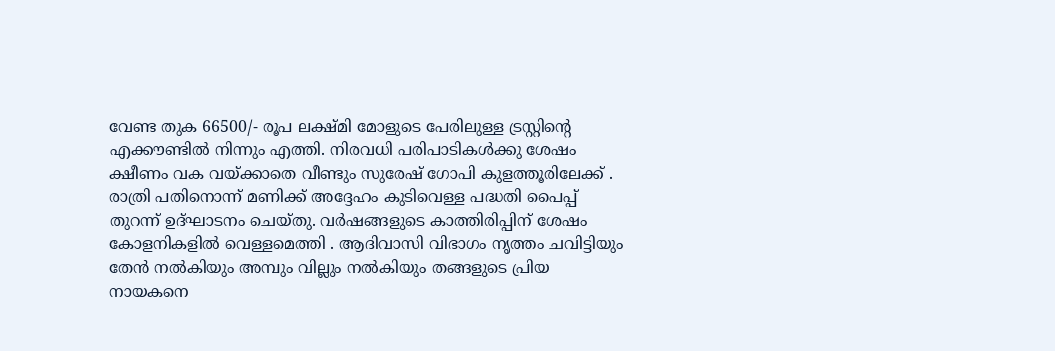വേണ്ട തുക 66500/- രൂപ ലക്ഷ്മി മോളുടെ പേരിലുള്ള ട്രസ്റ്റിൻ്റെ എക്കൗണ്ടിൽ നിന്നും എത്തി. നിരവധി പരിപാടികൾക്കു ശേഷം ക്ഷീണം വക വയ്ക്കാതെ വീണ്ടും സുരേഷ് ഗോപി കുളത്തൂരിലേക്ക് . രാത്രി പതിനൊന്ന് മണിക്ക് അദ്ദേഹം കുടിവെള്ള പദ്ധതി പൈപ്പ് തുറന്ന് ഉദ്ഘാടനം ചെയ്തു. വർഷങ്ങളുടെ കാത്തിരിപ്പിന് ശേഷം കോളനികളിൽ വെള്ളമെത്തി . ആദിവാസി വിഭാഗം നൃത്തം ചവിട്ടിയും തേൻ നൽകിയും അമ്പും വില്ലും നൽകിയും തങ്ങളുടെ പ്രിയ നായകനെ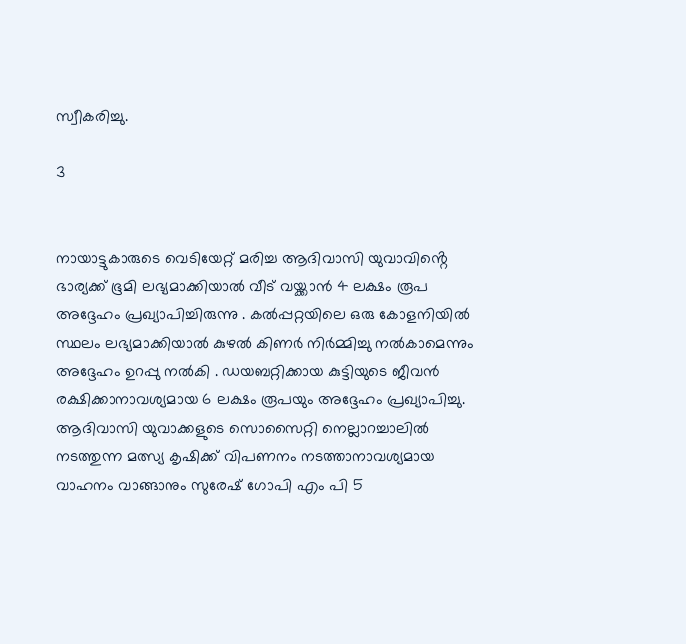സ്വീകരിച്ചു.

3


നായാട്ടുകാരുടെ വെടിയേറ്റ് മരിച്ച ആദിവാസി യുവാവിൻ്റെ ഭാര്യക്ക് ഭൂമി ലഭ്യമാക്കിയാൽ വീട് വയ്ക്കാൻ 4 ലക്ഷം രൂപ അദ്ദേഹം പ്രഖ്യാപിച്ചിരുന്നു . കൽപ്പറ്റയിലെ ഒരു കോളനിയിൽ സ്ഥലം ലഭ്യമാക്കിയാൽ കുഴൽ കിണർ നിർമ്മിച്ചു നൽകാമെന്നും അദ്ദേഹം ഉറപ്പു നൽകി . ഡയബറ്റിക്കായ കുട്ടിയുടെ ജീവൻ രക്ഷിക്കാനാവശ്യമായ 6 ലക്ഷം രൂപയും അദ്ദേഹം പ്രഖ്യാപിച്ചു. ആദിവാസി യുവാക്കളുടെ സൊസൈറ്റി നെല്ലാറച്ചാലിൽ നടത്തുന്ന മത്സ്യ കൃഷിക്ക് വിപണനം നടത്താനാവശ്യമായ വാഹനം വാങ്ങാനും സുരേഷ് ഗോപി എം പി 5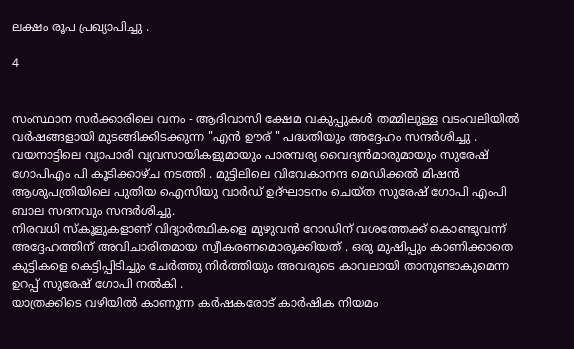ലക്ഷം രൂപ പ്രഖ്യാപിച്ചു .

4


സംസ്ഥാന സർക്കാരിലെ വനം - ആദിവാസി ക്ഷേമ വകുപ്പുകൾ തമ്മിലുള്ള വടംവലിയിൽ വർഷങ്ങളായി മുടങ്ങിക്കിടക്കുന്ന "എൻ ഊര് " പദ്ധതിയും അദ്ദേഹം സന്ദർശിച്ചു . വയനാട്ടിലെ വ്യാപാരി വ്യവസായികളുമായും പാരമ്പര്യ വൈദ്യൻമാരുമായും സുരേഷ് ഗോപിഎം പി കൂടിക്കാഴ്ച നടത്തി . മുട്ടിലിലെ വിവേകാനന്ദ മെഡിക്കൽ മിഷൻ ആശുപത്രിയിലെ പുതിയ ഐസിയു വാർഡ് ഉദ്ഘാടനം ചെയ്ത സുരേഷ് ഗോപി എംപി ബാല സദനവും സന്ദർശിച്ചു.
നിരവധി സ്കൂളുകളാണ് വിദ്യാർത്ഥികളെ മുഴുവൻ റോഡിന് വശത്തേക്ക് കൊണ്ടുവന്ന് അദ്ദേഹത്തിന് അവിചാരിതമായ സ്വീകരണമൊരുക്കിയത് . ഒരു മുഷിപ്പും കാണിക്കാതെ കുട്ടികളെ കെട്ടിപ്പിടിച്ചും ചേർത്തു നിർത്തിയും അവരുടെ കാവലായി താനുണ്ടാകുമെന്ന ഉറപ്പ് സുരേഷ് ഗോപി നൽകി .
യാത്രക്കിടെ വഴിയിൽ കാണുന്ന കർഷകരോട് കാർഷിക നിയമം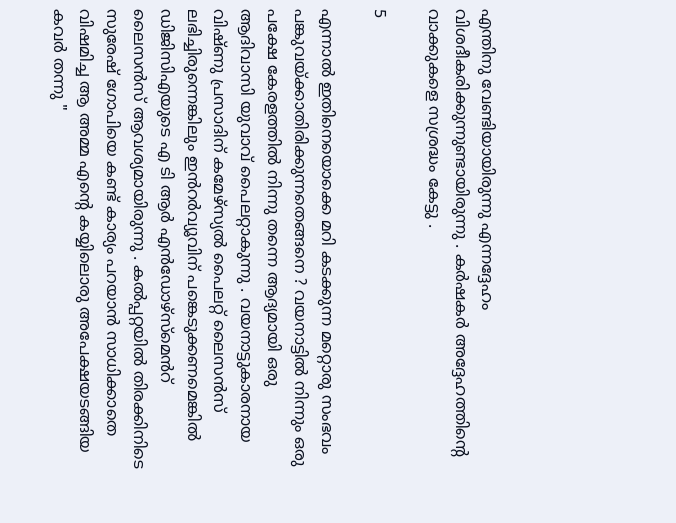എന്തിനു വേണ്ടിയായിരുന്നു എന്നദ്ദേഹം വിശദീകരിക്കുന്നുണ്ടായിരുന്നു . കർഷകർ അദ്ദേഹത്തിൻ്റെ വാക്കുകളെ സശ്രദ്ധം കേട്ടു .

5

എന്നാൽ ഇതിനെയൊക്കെ മറി കടക്കുന്ന മറ്റൊരു സംഭവം പങ്കുവയ്ക്കാതിരിക്കുന്നതെങ്ങനെ ? വയനാട്ടിൽ നിന്നും ഒരു പക്ഷേ കേരളത്തിൽ നിന്നു തന്നെ ആദ്യമായി ഒരു ആദിവാസി യുവാവ് പൈലറ്റാകുന്നു . വയനാട്ടുകാരനായ വിഷ്ണു പ്രസാദിന് കമേഴ്സ്യൽ പൈലറ്റ് ലൈസൻസ് ലഭിച്ചിരുന്നെങ്കിലും ഇൻറർവ്യൂവിന് പങ്കെടുക്കണമെങ്കിൽ ഡിജിസിഎയുടെ എ ടി ആർ എൻഡോഴ്സ്മെൻറ് ലൈസൻസ് ആവശ്യമായിരുന്നു . കൽപ്പറ്റയിൽ തിരക്കിനിടെ സുരേഷ് ഗോപിയെ കണ്ട് കാര്യം പറയാൻ സാധിക്കാതെ വിഷമിച്ച ആ അമ്മ എൻ്റെ കയ്യിലൊരു അപേക്ഷയടങ്ങിയ കവർ തന്നു "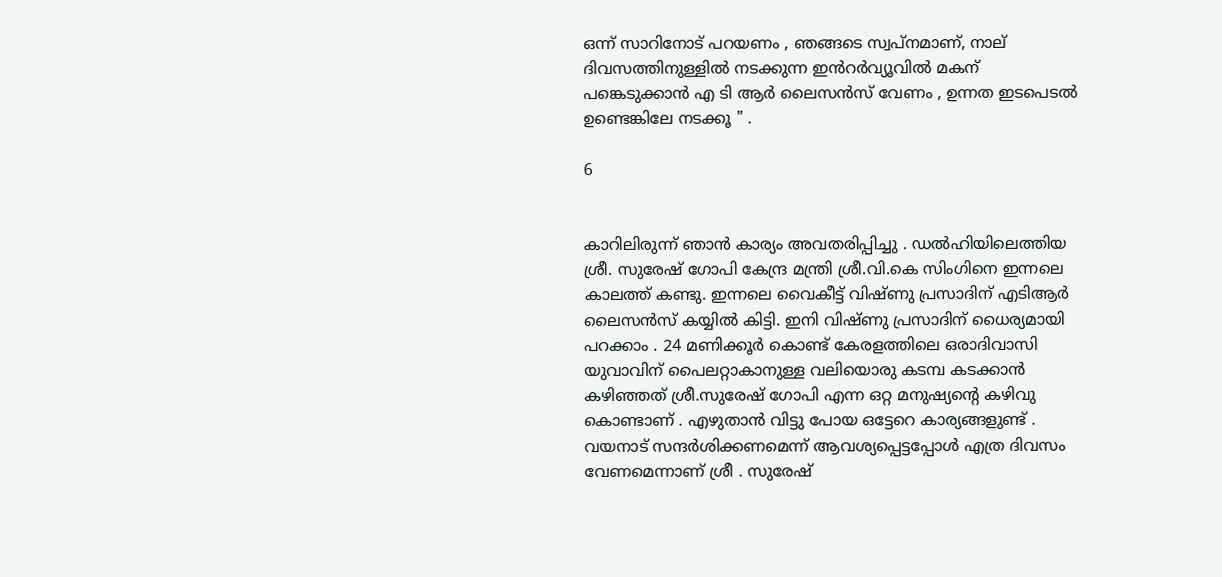ഒന്ന് സാറിനോട് പറയണം , ഞങ്ങടെ സ്വപ്നമാണ്, നാല് ദിവസത്തിനുള്ളിൽ നടക്കുന്ന ഇൻറർവ്യൂവിൽ മകന് പങ്കെടുക്കാൻ എ ടി ആർ ലൈസൻസ് വേണം , ഉന്നത ഇടപെടൽ ഉണ്ടെങ്കിലേ നടക്കൂ " .

6


കാറിലിരുന്ന് ഞാൻ കാര്യം അവതരിപ്പിച്ചു . ഡൽഹിയിലെത്തിയ ശ്രീ. സുരേഷ് ഗോപി കേന്ദ്ര മന്ത്രി ശ്രീ.വി.കെ സിംഗിനെ ഇന്നലെ കാലത്ത് കണ്ടു. ഇന്നലെ വൈകീട്ട് വിഷ്ണു പ്രസാദിന് എടിആർ ലൈസൻസ് കയ്യിൽ കിട്ടി. ഇനി വിഷ്ണു പ്രസാദിന് ധൈര്യമായി പറക്കാം . 24 മണിക്കൂർ കൊണ്ട് കേരളത്തിലെ ഒരാദിവാസി യുവാവിന് പൈലറ്റാകാനുള്ള വലിയൊരു കടമ്പ കടക്കാൻ കഴിഞ്ഞത് ശ്രീ.സുരേഷ് ഗോപി എന്ന ഒറ്റ മനുഷ്യൻ്റെ കഴിവു കൊണ്ടാണ് . എഴുതാൻ വിട്ടു പോയ ഒട്ടേറെ കാര്യങ്ങളുണ്ട് . വയനാട് സന്ദർശിക്കണമെന്ന് ആവശ്യപ്പെട്ടപ്പോൾ എത്ര ദിവസം വേണമെന്നാണ് ശ്രീ . സുരേഷ്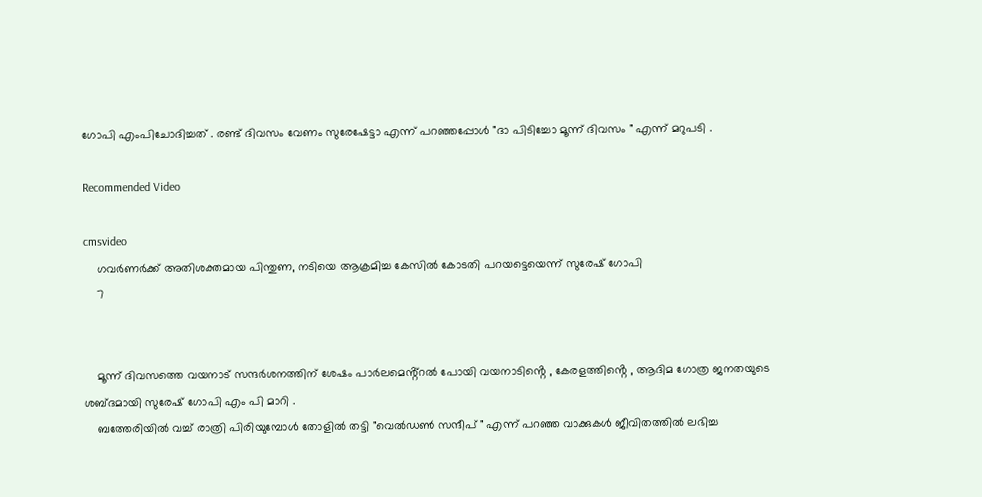ഗോപി എംപിചോദിച്ചത് . രണ്ട് ദിവസം വേണം സുരേഷേട്ടാ എന്ന് പറഞ്ഞപ്പോൾ "ദാ പിടിച്ചോ മൂന്ന് ദിവസം " എന്ന് മറുപടി .

Recommended Video

cmsvideo
    ഗവര്‍ണര്‍ക്ക് അതിശക്തമായ പിന്തുണ, നടിയെ ആക്രമിച്ച കേസില്‍ കോടതി പറയട്ടെയെന്ന് സുരേഷ് ഗോപി
    7


    മൂന്ന് ദിവസത്തെ വയനാട് സന്ദർശനത്തിന് ശേഷം പാർലമെൻ്റ്റൽ പോയി വയനാടിൻ്റെ , കേരളത്തിൻ്റെ , ആദിമ ഗോത്ര ജനതയുടെ ശബ്ദമായി സുരേഷ് ഗോപി എം പി മാറി .
    ബത്തേരിയിൽ വച്ച് രാത്രി പിരിയുമ്പോൾ തോളിൽ തട്ടി "വെൽഡൺ സന്ദീപ് " എന്ന് പറഞ്ഞ വാക്കുകൾ ജീവിതത്തിൽ ലഭിച്ച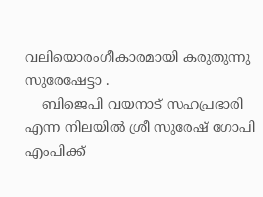വലിയൊരംഗീകാരമായി കരുതുന്നു സുരേഷേട്ടാ .
    ബിജെപി വയനാട് സഹപ്രഭാരി എന്ന നിലയിൽ ശ്രീ സുരേഷ് ഗോപി എംപിക്ക്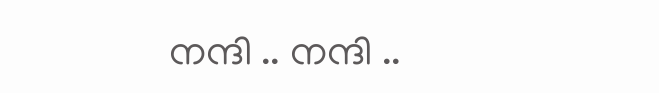നന്ദി .. നന്ദി ..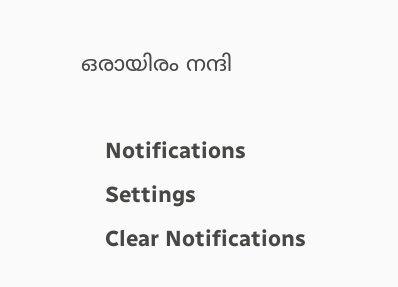ഒരായിരം നന്ദി

    Notifications
    Settings
    Clear Notifications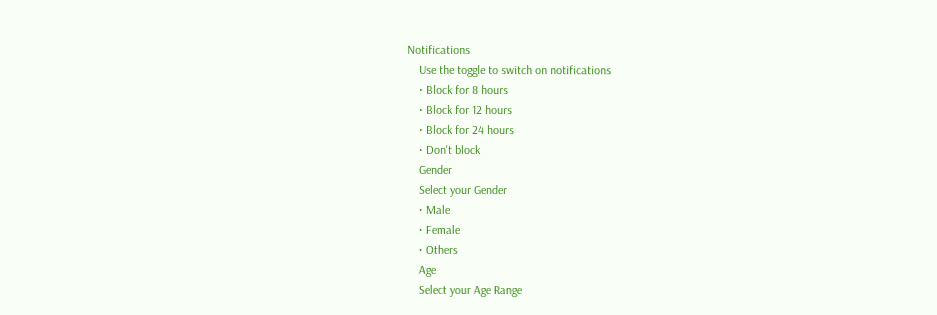Notifications
    Use the toggle to switch on notifications
    • Block for 8 hours
    • Block for 12 hours
    • Block for 24 hours
    • Don't block
    Gender
    Select your Gender
    • Male
    • Female
    • Others
    Age
    Select your Age Range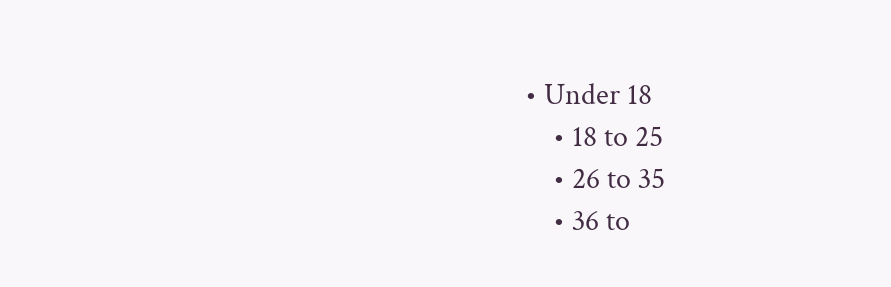• Under 18
    • 18 to 25
    • 26 to 35
    • 36 to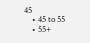45
    • 45 to 55
    • 55+